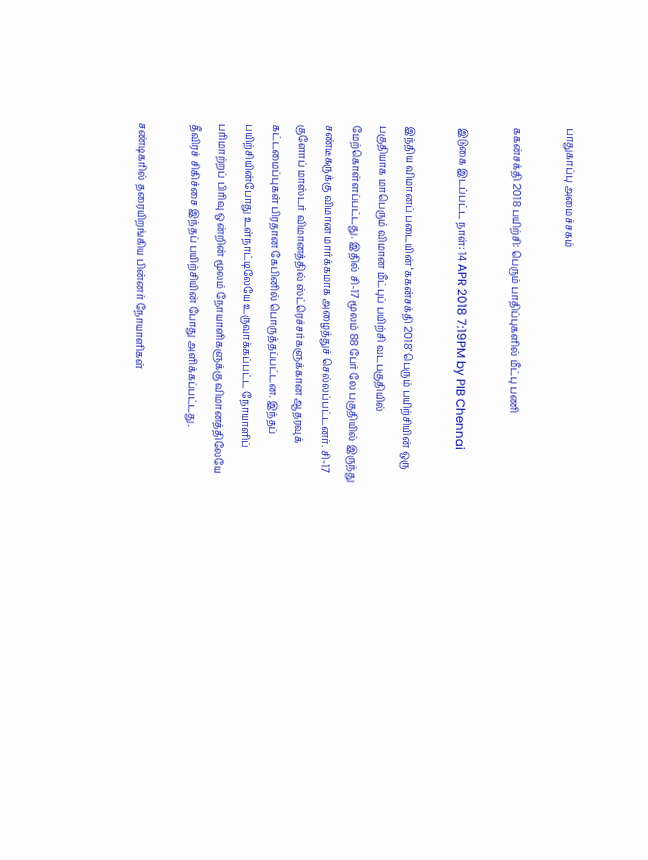பாதுகாப்பு அமைச்சகம்

ககன்சக்தி 2018 பயிற்சி: பெரும் பாதிப்புகளில் மீட்பு பணி

இடுகை இடப்பட்ட நாள்: 14 APR 2018 7:19PM by PIB Chennai

இந்திய விமானப் படையின் ‘ககன்சக்தி 2018’ பெரும் பயிற்சியின் ஒரு பகுதியாக மாபெரும் விமான மீட்புப் பயிற்சி வடபகுதியில் மேற்கொள்ளப்பட்டது. இதில் சி-17 மூலம் 88 பேர் லே பகுதியில் இருந்து சண்டீகருக்கு விமான மார்க்கமாக அழைத்துச் செல்லப்பட்டனர். சி-17 குளோப் மாஸ்டர் விமானத்தில் ஸ்ட்ரெச்சர்களுக்கான ஆதரவுக் கட்டமைப்புகள் பிரதான கேபினில் பொருத்தப்பட்டன. இந்தப் பயிற்சியின்போது உள்நாட்டிலேயே உருவாக்கப்பட்ட நோயாளிப் பரிமாற்றப் பிரிவு ஒன்றின் மூலம் நோயாளிகளுக்கு விமானத்திலேயே தீவிரச் சிகிச்சை இந்தப் பயிற்சியின் போது அளிக்கப்பட்டது.

சண்டிகரில் தரையிறங்கிய பின்னர் நோயாளிகள்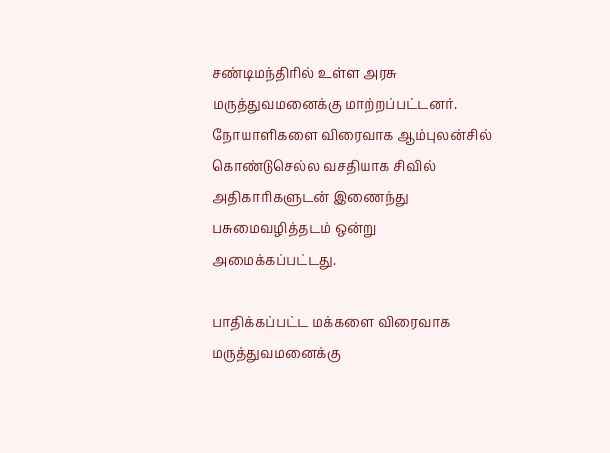சண்டிமந்திரில் உள்ள அரசு மருத்துவமனைக்கு மாற்றப்பட்டனர். நோயாளிகளை விரைவாக ஆம்புலன்சில் கொண்டுசெல்ல வசதியாக சிவில் அதிகாரிகளுடன் இணைந்து பசுமைவழித்தடம் ஒன்று அமைக்கப்பட்டது.

பாதிக்கப்பட்ட மக்களை விரைவாக மருத்துவமனைக்கு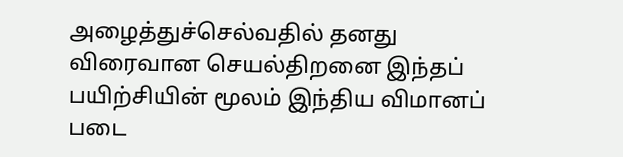அழைத்துச்செல்வதில் தனது விரைவான செயல்திறனை இந்தப் பயிற்சியின் மூலம் இந்திய விமானப் படை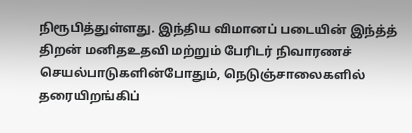நிரூபித்துள்ளது. இந்திய விமானப் படையின் இந்த்த் திறன் மனிதஉதவி மற்றும் பேரிடர் நிவாரணச் செயல்பாடுகளின்போதும், நெடுஞ்சாலைகளில் தரையிறங்கிப்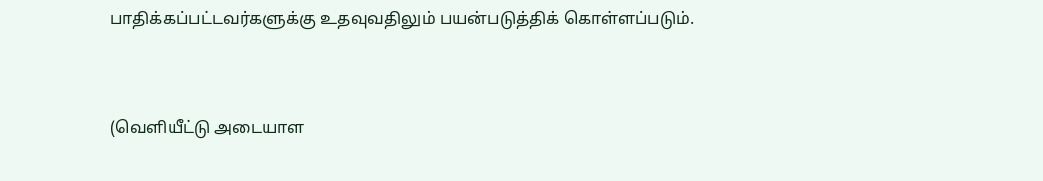பாதிக்கப்பட்டவர்களுக்கு உதவுவதிலும் பயன்படுத்திக் கொள்ளப்படும்.


(வெளியீட்டு அடையாள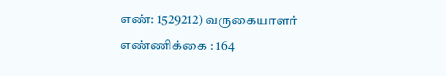எண்: 1529212) வருகையாளர் எண்ணிக்கை : 164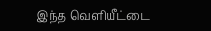இந்த வெளியீட்டை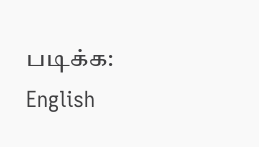படிக்க: English